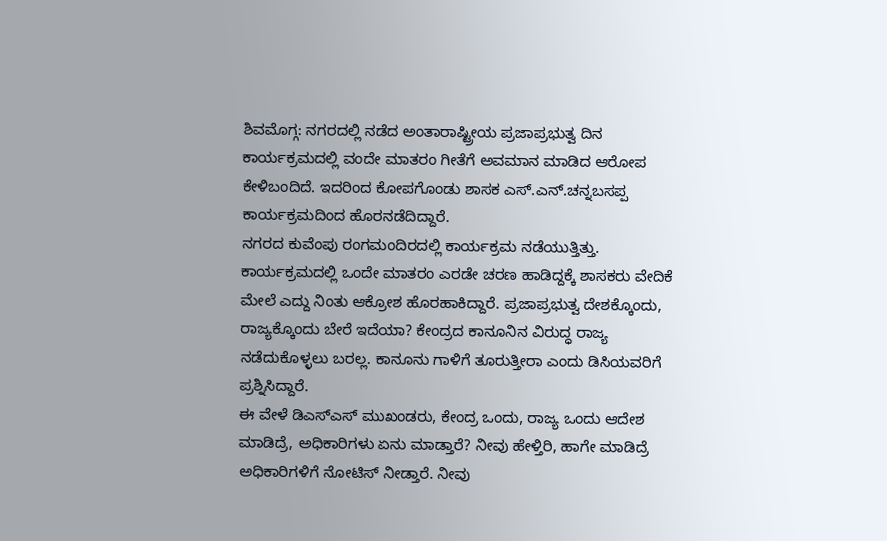ಶಿವಮೊಗ್ಗ: ನಗರದಲ್ಲಿ ನಡೆದ ಅಂತಾರಾಷ್ಟ್ರೀಯ ಪ್ರಜಾಪ್ರಭುತ್ವ ದಿನ ಕಾರ್ಯಕ್ರಮದಲ್ಲಿ ವಂದೇ ಮಾತರಂ ಗೀತೆಗೆ ಅವಮಾನ ಮಾಡಿದ ಆರೋಪ ಕೇಳಿಬಂದಿದೆ. ಇದರಿಂದ ಕೋಪಗೊಂಡು ಶಾಸಕ ಎಸ್.ಎನ್.ಚನ್ನಬಸಪ್ಪ ಕಾರ್ಯಕ್ರಮದಿಂದ ಹೊರನಡೆದಿದ್ದಾರೆ.
ನಗರದ ಕುವೆಂಪು ರಂಗಮಂದಿರದಲ್ಲಿ ಕಾರ್ಯಕ್ರಮ ನಡೆಯುತ್ತಿತ್ತು. ಕಾರ್ಯಕ್ರಮದಲ್ಲಿ ಒಂದೇ ಮಾತರಂ ಎರಡೇ ಚರಣ ಹಾಡಿದ್ದಕ್ಕೆ ಶಾಸಕರು ವೇದಿಕೆ ಮೇಲೆ ಎದ್ದು ನಿಂತು ಆಕ್ರೋಶ ಹೊರಹಾಕಿದ್ದಾರೆ. ಪ್ರಜಾಪ್ರಭುತ್ವ ದೇಶಕ್ಕೊಂದು, ರಾಜ್ಯಕ್ಕೊಂದು ಬೇರೆ ಇದೆಯಾ? ಕೇಂದ್ರದ ಕಾನೂನಿನ ವಿರುದ್ಧ ರಾಜ್ಯ ನಡೆದುಕೊಳ್ಳಲು ಬರಲ್ಲ. ಕಾನೂನು ಗಾಳಿಗೆ ತೂರುತ್ತೀರಾ ಎಂದು ಡಿಸಿಯವರಿಗೆ ಪ್ರಶ್ನಿಸಿದ್ದಾರೆ.
ಈ ವೇಳೆ ಡಿಎಸ್ಎಸ್ ಮುಖಂಡರು, ಕೇಂದ್ರ ಒಂದು, ರಾಜ್ಯ ಒಂದು ಆದೇಶ ಮಾಡಿದ್ರೆ, ಅಧಿಕಾರಿಗಳು ಏನು ಮಾಡ್ತಾರೆ? ನೀವು ಹೇಳ್ತಿರಿ, ಹಾಗೇ ಮಾಡಿದ್ರೆ ಅಧಿಕಾರಿಗಳಿಗೆ ನೋಟಿಸ್ ನೀಡ್ತಾರೆ. ನೀವು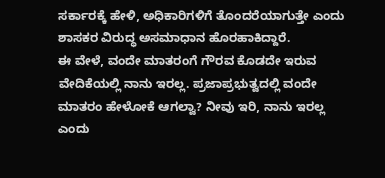ಸರ್ಕಾರಕ್ಕೆ ಹೇಳಿ, ಅಧಿಕಾರಿಗಳಿಗೆ ತೊಂದರೆಯಾಗುತ್ತೇ ಎಂದು ಶಾಸಕರ ವಿರುದ್ಧ ಅಸಮಾಧಾನ ಹೊರಹಾಕಿದ್ದಾರೆ.
ಈ ವೇಳೆ, ವಂದೇ ಮಾತರಂಗೆ ಗೌರವ ಕೊಡದೇ ಇರುವ ವೇದಿಕೆಯಲ್ಲಿ ನಾನು ಇರಲ್ಲ. ಪ್ರಜಾಪ್ರಭುತ್ವದಲ್ಲಿ ವಂದೇ ಮಾತರಂ ಹೇಳೋಕೆ ಆಗಲ್ವಾ? ನೀವು ಇರಿ, ನಾನು ಇರಲ್ಲ ಎಂದು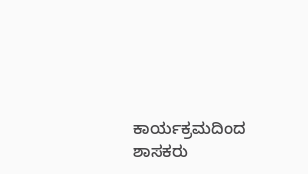ಕಾರ್ಯಕ್ರಮದಿಂದ ಶಾಸಕರು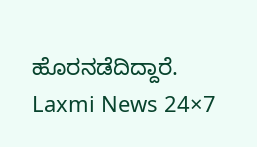ಹೊರನಡೆದಿದ್ದಾರೆ.
Laxmi News 24×7